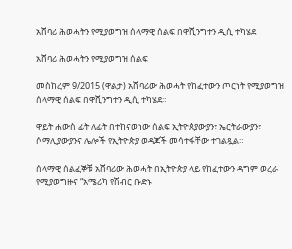አሸባሪ ሕወሓትን የሚያወግዝ ሰላማዊ ሰልፍ በዋሺንግተን ዲሲ ተካሄደ

አሸባሪ ሕወሓትን የሚያወግዝ ሰልፍ

መስከረም 9/2015 (ዋልታ) አሸባሪው ሕወሓት የከፈተውን ጦርነት የሚያወግዝ ሰላማዊ ሰልፍ በዋሺንግተን ዲሲ ተካሄደ።

ዋይት ሐውስ ፊት ለፊት በተከናወነው ሰልፍ ኢትዮጰያውያን፣ ኤርትራውያን፣ ሶማሊያውያንና ሌሎች የኢትዮጵያ ወዳጆች መሳተፋቸው ተገልጿል።

ሰላማዊ ሰልፈኞቹ አሸባሪው ሕወሓት በኢትዮጵያ ላይ የከፈተውን ዳግም ወረራ የሚያወግዙና “አሜሪካ የሽብር ቡድኑ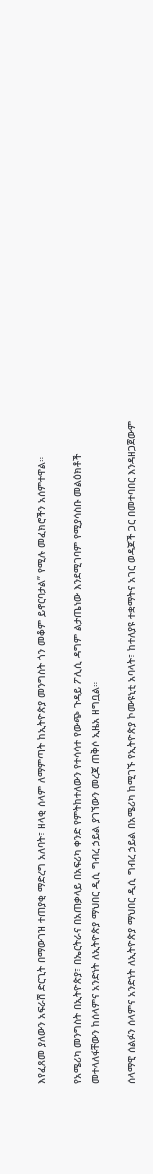እየፈጸመ ያለውን አፍራሽ ድርጊት በማውገዝ ተጠያቂ ማድረግ አለባት፣ ዘላቂ ሰላም ለማምጣት ከኢትዮጵያ መንግስት ጎን መቆም ይኖርባታል” የሚሉ መፈክሮችን አሰምተዋል።

የአሜሪካ መንግስት በኢትዮጵያ፣ በኤርትራና በአጠቃላይ በአፍሪካ ቀንድ የምትከተለውን የተሳሳተ የውጭ ጉዳይ ፖሊሲ ዳግም ልታጤነው እንደሚገባም የሚያሳስቡ መልዕክቶች መተላለፋቸውን ከሰላምና አንድነት ለኢትዮጵያ ማህበር ዲሲ ግብረ ኃይል ያገኘውን መረጃ ጠቅሶ ኢዜአ ዘግቧል።

ሰላማዊ ሰልፉን ሰላምና አንድነት ለኢትዮጵያ ማህበር ዲሲ ግብረ ኃይል በአሜሪካ ከሚገኙ የኢትዮጵያ ኮሙዩኒቲ አባላት፣ ከተለያዩ ተቋማትና አገር ወዳጆች ጋር በመተባበር እንዳዘጋጀውም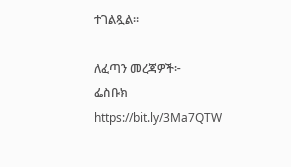ተገልጿል።

ለፈጣን መረጃዎች፦
ፌስቡክ https://bit.ly/3Ma7QTW